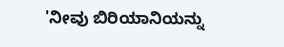'ನೀವು ಬಿರಿಯಾನಿಯನ್ನು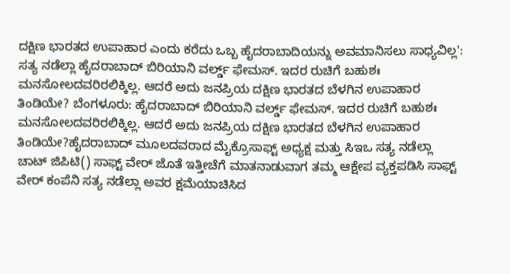ದಕ್ಷಿಣ ಭಾರತದ ಉಪಾಹಾರ ಎಂದು ಕರೆದು ಒಬ್ಬ ಹೈದರಾಬಾದಿಯನ್ನು ಅವಮಾನಿಸಲು ಸಾಧ್ಯವಿಲ್ಲ': ಸತ್ಯ ನಡೆಲ್ಲಾ ಹೈದರಾಬಾದ್ ಬಿರಿಯಾನಿ ವರ್ಲ್ಡ್ ಫೇಮಸ್. ಇದರ ರುಚಿಗೆ ಬಹುಶಃ ಮನಸೋಲದವರಿರಲಿಕ್ಕಿಲ್ಲ. ಆದರೆ ಅದು ಜನಪ್ರಿಯ ದಕ್ಷಿಣ ಭಾರತದ ಬೆಳಗಿನ ಉಪಾಹಾರ ತಿಂಡಿಯೇ? ಬೆಂಗಳೂರು: ಹೈದರಾಬಾದ್ ಬಿರಿಯಾನಿ ವರ್ಲ್ಡ್ ಫೇಮಸ್. ಇದರ ರುಚಿಗೆ ಬಹುಶಃ ಮನಸೋಲದವರಿರಲಿಕ್ಕಿಲ್ಲ. ಆದರೆ ಅದು ಜನಪ್ರಿಯ ದಕ್ಷಿಣ ಭಾರತದ ಬೆಳಗಿನ ಉಪಾಹಾರ ತಿಂಡಿಯೇ?ಹೈದರಾಬಾದ್ ಮೂಲದವರಾದ ಮೈಕ್ರೊಸಾಫ್ಟ್ ಅಧ್ಯಕ್ಷ ಮತ್ತು ಸಿಇಒ ಸತ್ಯ ನಡೆಲ್ಲಾ ಚಾಟ್ ಜಿಪಿಟಿ() ಸಾಫ್ಟ್ ವೇರ್ ಜೊತೆ ಇತ್ತೀಚೆಗೆ ಮಾತನಾಡುವಾಗ ತಮ್ಮ ಆಕ್ಷೇಪ ವ್ಯಕ್ತಪಡಿಸಿ ಸಾಫ್ಟ್ ವೇರ್ ಕಂಪೆನಿ ಸತ್ಯ ನಡೆಲ್ಲಾ ಅವರ ಕ್ಷಮೆಯಾಚಿಸಿದ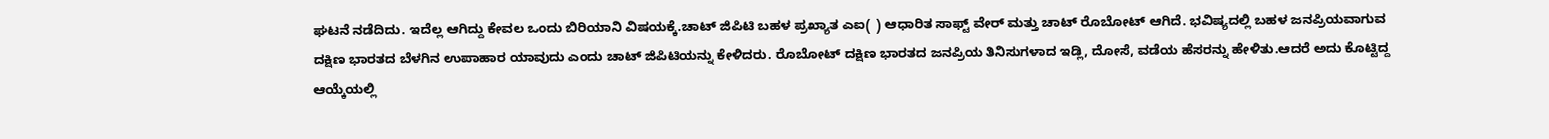ಘಟನೆ ನಡೆದಿದು. ಇದೆಲ್ಲ ಆಗಿದ್ದು ಕೇವಲ ಒಂದು ಬಿರಿಯಾನಿ ವಿಷಯಕ್ಕೆ.ಚಾಟ್ ಜಿಪಿಟಿ ಬಹಳ ಪ್ರಖ್ಯಾತ ಎಐ( ) ಆಧಾರಿತ ಸಾಫ್ಟ್ ವೇರ್ ಮತ್ತು ಚಾಟ್ ರೊಬೋಟ್ ಆಗಿದೆ. ಭವಿಷ್ಯದಲ್ಲಿ ಬಹಳ ಜನಪ್ರಿಯವಾಗುವ ದಕ್ಷಿಣ ಭಾರತದ ಬೆಳಗಿನ ಉಪಾಹಾರ ಯಾವುದು ಎಂದು ಚಾಟ್ ಜಿಪಿಟಿಯನ್ನು ಕೇಳಿದರು. ರೊಬೋಟ್ ದಕ್ಷಿಣ ಭಾರತದ ಜನಪ್ರಿಯ ತಿನಿಸುಗಳಾದ ಇಡ್ಲಿ, ದೋಸೆ, ವಡೆಯ ಹೆಸರನ್ನು ಹೇಳಿತು.ಆದರೆ ಅದು ಕೊಟ್ಟಿದ್ದ ಆಯ್ಕೆಯಲ್ಲಿ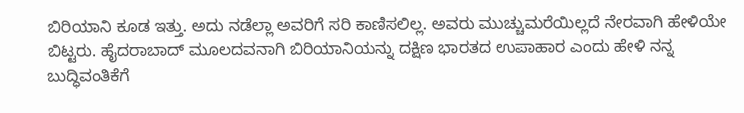ಬಿರಿಯಾನಿ ಕೂಡ ಇತ್ತು. ಅದು ನಡೆಲ್ಲಾ ಅವರಿಗೆ ಸರಿ ಕಾಣಿಸಲಿಲ್ಲ. ಅವರು ಮುಚ್ಚುಮರೆಯಿಲ್ಲದೆ ನೇರವಾಗಿ ಹೇಳಿಯೇ ಬಿಟ್ಟರು. ಹೈದರಾಬಾದ್ ಮೂಲದವನಾಗಿ ಬಿರಿಯಾನಿಯನ್ನು ದಕ್ಷಿಣ ಭಾರತದ ಉಪಾಹಾರ ಎಂದು ಹೇಳಿ ನನ್ನ ಬುದ್ಧಿವಂತಿಕೆಗೆ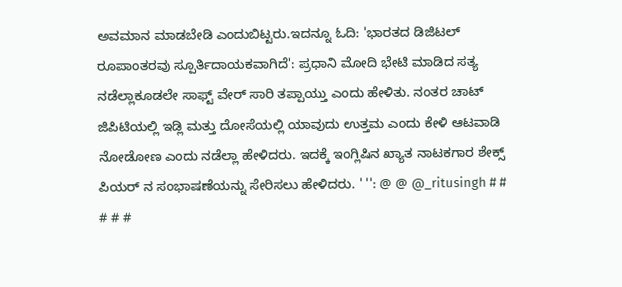ಅವಮಾನ ಮಾಡಬೇಡಿ ಎಂದುಬಿಟ್ಟರು.ಇದನ್ನೂ ಓದಿ: 'ಭಾರತದ ಡಿಜಿಟಲ್ ರೂಪಾಂತರವು ಸ್ಪೂರ್ತಿದಾಯಕವಾಗಿದೆ': ಪ್ರಧಾನಿ ಮೋದಿ ಭೇಟಿ ಮಾಡಿದ ಸತ್ಯ ನಡೆಲ್ಲಾಕೂಡಲೇ ಸಾಫ್ಟ್ ವೇರ್ ಸಾರಿ ತಪ್ಪಾಯ್ತು ಎಂದು ಹೇಳಿತು. ನಂತರ ಚಾಟ್ ಜಿಪಿಟಿಯಲ್ಲಿ ಇಡ್ಲಿ ಮತ್ತು ದೋಸೆಯಲ್ಲಿ ಯಾವುದು ಉತ್ತಮ ಎಂದು ಕೇಳಿ ಆಟವಾಡಿ ನೋಡೋಣ ಎಂದು ನಡೆಲ್ಲಾ ಹೇಳಿದರು. ಇದಕ್ಕೆ ಇಂಗ್ಲಿಷಿನ ಖ್ಯಾತ ನಾಟಕಗಾರ ಶೇಕ್ಸ್ ಪಿಯರ್ ನ ಸಂಭಾಷಣೆಯನ್ನು ಸೇರಿಸಲು ಹೇಳಿದರು. ' '': @ @ @_ritusingh # # # # #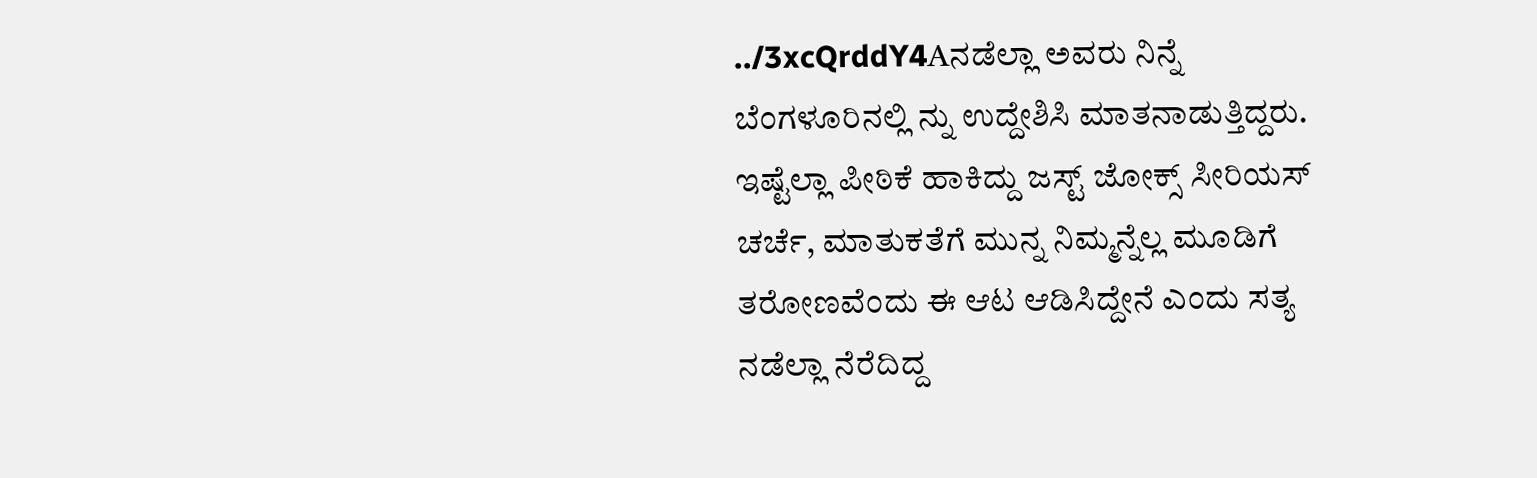../3xcQrddY4Aನಡೆಲ್ಲಾ ಅವರು ನಿನ್ನೆ ಬೆಂಗಳೂರಿನಲ್ಲಿ ನ್ನು ಉದ್ದೇಶಿಸಿ ಮಾತನಾಡುತ್ತಿದ್ದರು. ಇಷ್ಟೆಲ್ಲಾ ಪೀಠಿಕೆ ಹಾಕಿದ್ದು ಜಸ್ಟ್ ಜೋಕ್ಸ್ ಸೀರಿಯಸ್ ಚರ್ಚೆ, ಮಾತುಕತೆಗೆ ಮುನ್ನ ನಿಮ್ಮನ್ನೆಲ್ಲ ಮೂಡಿಗೆ ತರೋಣವೆಂದು ಈ ಆಟ ಆಡಿಸಿದ್ದೇನೆ ಎಂದು ಸತ್ಯ ನಡೆಲ್ಲಾ ನೆರೆದಿದ್ದ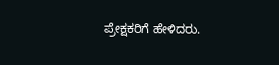ಪ್ರೇಕ್ಷಕರಿಗೆ ಹೇಳಿದರು.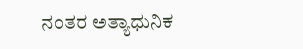ನಂತರ ಅತ್ಯಾಧುನಿಕ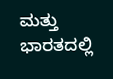ಮತ್ತು ಭಾರತದಲ್ಲಿ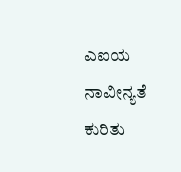ಎಐಯ ನಾವೀನ್ಯತೆ ಕುರಿತು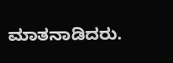ಮಾತನಾಡಿದರು.